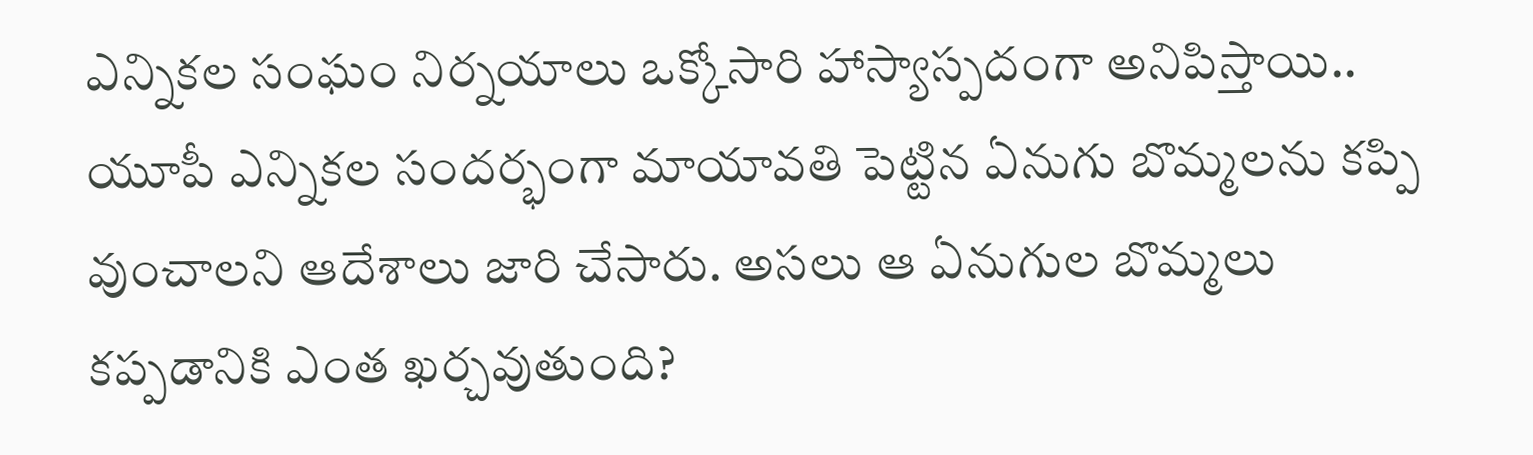ఎన్నికల సంఘం నిర్నయాలు ఒక్కోసారి హాస్యాస్పదంగా అనిపిస్తాయి..
యూపీ ఎన్నికల సందర్భంగా మాయావతి పెట్టిన ఏనుగు బొమ్మలను కప్పి వుంచాలని ఆదేశాలు జారి చేసారు. అసలు ఆ ఏనుగుల బొమ్మలు కప్పడానికి ఎంత ఖర్చవుతుంది?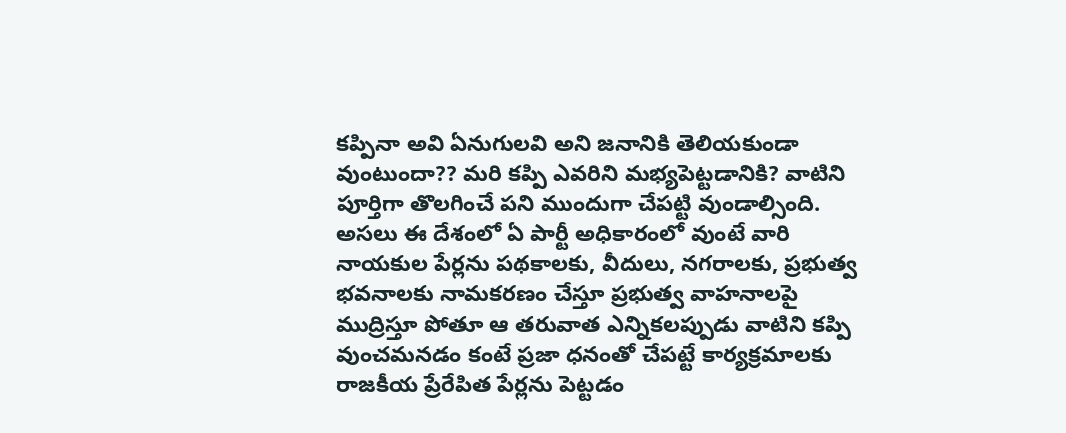కప్పినా అవి ఏనుగులవి అని జనానికి తెలియకుండా వుంటుందా?? మరి కప్పి ఎవరిని మభ్యపెట్టడానికి? వాటిని పూర్తిగా తొలగించే పని ముందుగా చేపట్టి వుండాల్సింది.
అసలు ఈ దేశంలో ఏ పార్టీ అధికారంలో వుంటే వారి నాయకుల పేర్లను పథకాలకు, వీదులు, నగరాలకు, ప్రభుత్వ భవనాలకు నామకరణం చేస్తూ ప్రభుత్వ వాహనాలపై ముద్రిస్తూ పోతూ ఆ తరువాత ఎన్నికలప్పుడు వాటిని కప్పి వుంచమనడం కంటే ప్రజా ధనంతో చేపట్టే కార్యక్రమాలకు రాజకీయ ప్రేరేపిత పేర్లను పెట్టడం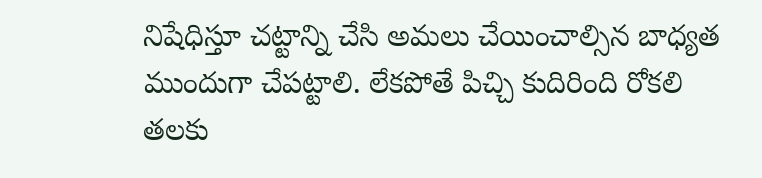నిషేధిస్తూ చట్టాన్ని చేసి అమలు చేయించాల్సిన బాధ్యత ముందుగా చేపట్టాలి. లేకపోతే పిచ్చి కుదిరింది రోకలి తలకు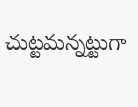చుట్టమన్నట్టుగా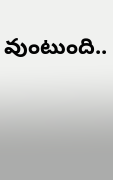వుంటుంది..